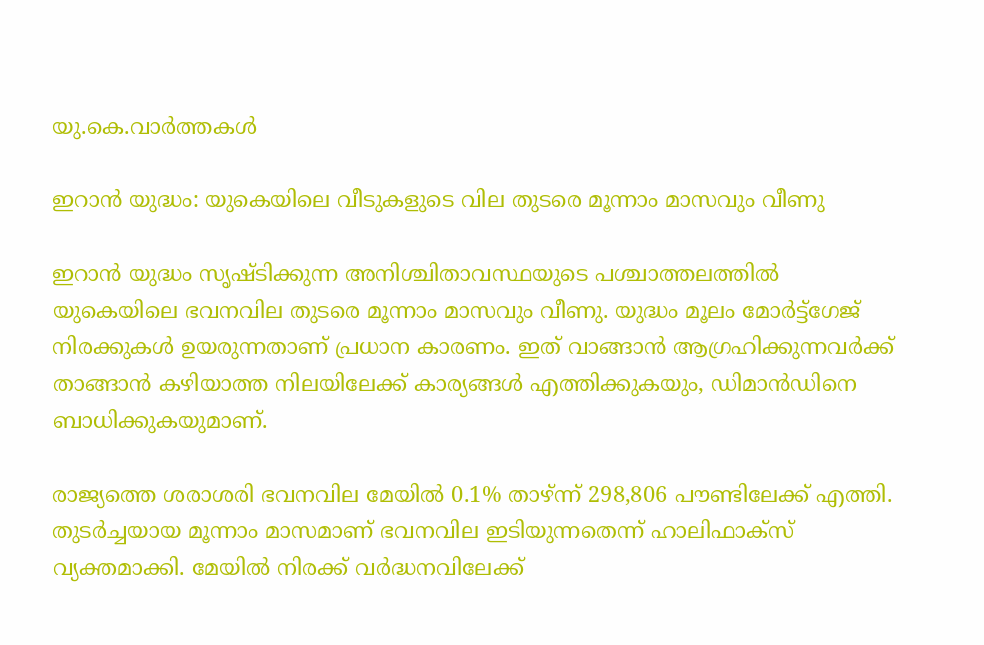യു.കെ.വാര്‍ത്തകള്‍

ഇറാന്‍ യുദ്ധം: യുകെയിലെ വീടുകളുടെ വില തുടരെ മൂന്നാം മാസവും വീണു

ഇറാന്‍ യുദ്ധം സൃഷ്ടിക്കുന്ന അനിശ്ചിതാവസ്ഥയുടെ പശ്ചാത്തലത്തില്‍ യുകെയിലെ ഭവനവില തുടരെ മൂന്നാം മാസവും വീണു. യുദ്ധം മൂലം മോര്‍ട്ട്‌ഗേജ് നിരക്കുകള്‍ ഉയരുന്നതാണ് പ്രധാന കാരണം. ഇത് വാങ്ങാന്‍ ആഗ്രഹിക്കുന്നവര്‍ക്ക് താങ്ങാന്‍ കഴിയാത്ത നിലയിലേക്ക് കാര്യങ്ങള്‍ എത്തിക്കുകയും, ഡിമാന്‍ഡിനെ ബാധിക്കുകയുമാണ്.

രാജ്യത്തെ ശരാശരി ഭവനവില മേയില്‍ 0.1% താഴ്ന്ന് 298,806 പൗണ്ടിലേക്ക് എത്തി. തുടര്‍ച്ചയായ മൂന്നാം മാസമാണ് ഭവനവില ഇടിയുന്നതെന്ന് ഹാലിഫാക്‌സ് വ്യക്തമാക്കി. മേയില്‍ നിരക്ക് വര്‍ദ്ധനവിലേക്ക്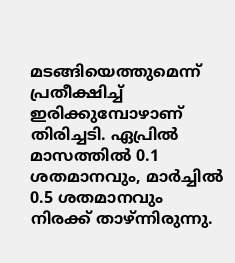മടങ്ങിയെത്തുമെന്ന് പ്രതീക്ഷിച്ച് ഇരിക്കുമ്പോഴാണ് തിരിച്ചടി. ഏപ്രില്‍ മാസത്തില്‍ 0.1 ശതമാനവും, മാര്‍ച്ചില്‍ 0.5 ശതമാനവും നിരക്ക് താഴ്ന്നിരുന്നു.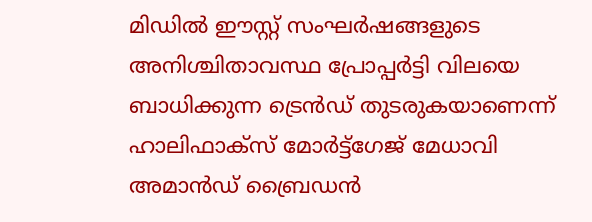മിഡില്‍ ഈസ്റ്റ് സംഘര്‍ഷങ്ങളുടെ അനിശ്ചിതാവസ്ഥ പ്രോപ്പര്‍ട്ടി വിലയെ ബാധിക്കുന്ന ട്രെന്‍ഡ് തുടരുകയാണെന്ന് ഹാലിഫാക്‌സ് മോര്‍ട്ട്‌ഗേജ് മേധാവി അമാന്‍ഡ് ബ്രൈഡന്‍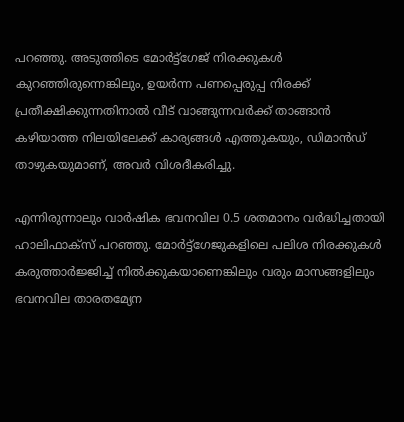പറഞ്ഞു. അടുത്തിടെ മോര്‍ട്ട്‌ഗേജ് നിരക്കുകള്‍ കുറഞ്ഞിരുന്നെങ്കിലും, ഉയര്‍ന്ന പണപ്പെരുപ്പ നിരക്ക് പ്രതീക്ഷിക്കുന്നതിനാല്‍ വീട് വാങ്ങുന്നവര്‍ക്ക് താങ്ങാന്‍ കഴിയാത്ത നിലയിലേക്ക് കാര്യങ്ങള്‍ എത്തുകയും, ഡിമാന്‍ഡ് താഴുകയുമാണ്, അവര്‍ വിശദീകരിച്ചു.

എന്നിരുന്നാലും വാര്‍ഷിക ഭവനവില 0.5 ശതമാനം വര്‍ദ്ധിച്ചതായി ഹാലിഫാക്‌സ് പറഞ്ഞു. മോര്‍ട്ട്‌ഗേജുകളിലെ പലിശ നിരക്കുകള്‍ കരുത്താര്‍ജ്ജിച്ച് നില്‍ക്കുകയാണെങ്കിലും വരും മാസങ്ങളിലും ഭവനവില താരതമ്യേന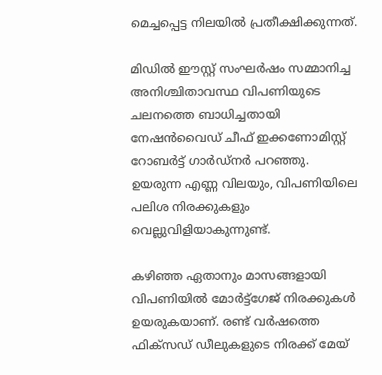മെച്ചപ്പെട്ട നിലയില്‍ പ്രതീക്ഷിക്കുന്നത്.

മിഡില്‍ ഈസ്റ്റ് സംഘര്‍ഷം സമ്മാനിച്ച അനിശ്ചിതാവസ്ഥ വിപണിയുടെ ചലനത്തെ ബാധിച്ചതായി നേഷന്‍വൈഡ് ചീഫ് ഇക്കണോമിസ്റ്റ് റോബര്‍ട്ട് ഗാര്‍ഡ്‌നര്‍ പറഞ്ഞു. ഉയരുന്ന എണ്ണ വിലയും, വിപണിയിലെ പലിശ നിരക്കുകളും വെല്ലുവിളിയാകുന്നുണ്ട്.

കഴിഞ്ഞ ഏതാനും മാസങ്ങളായി വിപണിയില്‍ മോര്‍ട്ട്‌ഗേജ് നിരക്കുകള്‍ ഉയരുകയാണ്. രണ്ട് വര്‍ഷത്തെ ഫിക്‌സഡ് ഡീലുകളുടെ നിരക്ക് മേയ്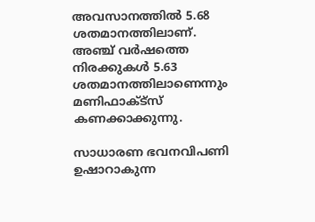അവസാനത്തില്‍ 5.68 ശതമാനത്തിലാണ്. അഞ്ച് വര്‍ഷത്തെ നിരക്കുകള്‍ 5.63 ശതമാനത്തിലാണെന്നും മണിഫാക്ട്‌സ് കണക്കാക്കുന്നു.

സാധാരണ ഭവനവിപണി ഉഷാറാകുന്ന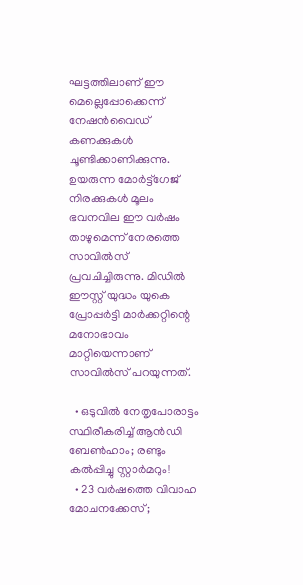ഘട്ടത്തിലാണ് ഈ മെല്ലെപ്പോക്കെന്ന് നേഷന്‍വൈഡ് കണക്കുകള്‍ ചൂണ്ടിക്കാണിക്കുന്നു. ഉയരുന്ന മോര്‍ട്ട്‌ഗേജ് നിരക്കുകള്‍ മൂലം ഭവനവില ഈ വര്‍ഷം താഴുമെന്ന് നേരത്തെ സാവില്‍സ് പ്രവചിച്ചിരുന്നു. മിഡില്‍ ഈസ്റ്റ് യുദ്ധം യുകെ പ്രോപ്പര്‍ട്ടി മാര്‍ക്കറ്റിന്റെ മനോഭാവം മാറ്റിയെന്നാണ് സാവില്‍സ് പറയുന്നത്.

  • ഒടുവില്‍ നേതൃപോരാട്ടം സ്ഥിരീകരിച്ച് ആന്‍ഡി ബേണ്‍ഹാം; രണ്ടും കല്‍പ്പിച്ചു സ്റ്റാര്‍മറും!
  • 23 വര്‍ഷത്തെ വിവാഹ മോചനക്കേസ്;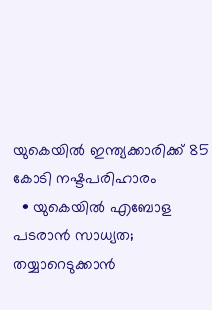യുകെയില്‍ ഇന്ത്യക്കാരിക്ക് 85 കോടി നഷ്ടപരിഹാരം
  • യുകെയില്‍ എബോള പടരാന്‍ സാധ്യത; തയ്യാറെടുക്കാന്‍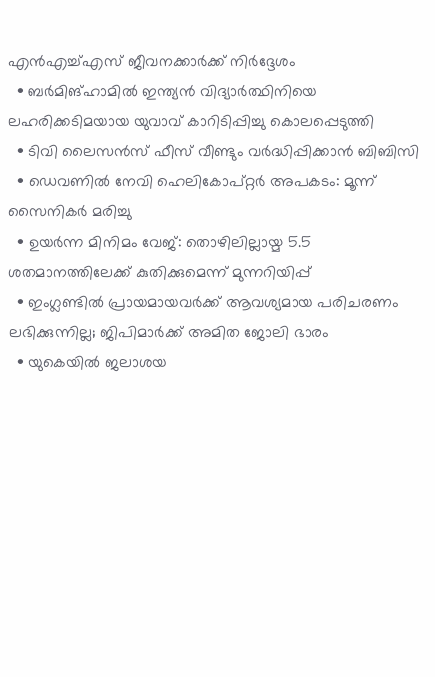എന്‍എച്ച്എസ് ജീവനക്കാര്‍ക്ക് നിര്‍ദ്ദേശം
  • ബര്‍മിങ്‌ഹാമില്‍ ഇന്ത്യന്‍ വിദ്യാര്‍ത്ഥിനിയെ ലഹരിക്കടിമയായ യുവാവ് കാറിടിപ്പിച്ചു കൊലപ്പെടുത്തി
  • ടിവി ലൈസന്‍സ് ഫീസ് വീണ്ടും വര്‍ദ്ധിപ്പിക്കാന്‍ ബിബിസി
  • ഡെവണില്‍ നേവി ഹെലികോപ്റ്റര്‍ അപകടം: മൂന്ന് സൈനികര്‍ മരിച്ചു
  • ഉയര്‍ന്ന മിനിമം വേജ്: തൊഴിലില്ലായ്മ 5.5 ശതമാനത്തിലേക്ക് കുതിക്കുമെന്ന് മുന്നറിയിപ്പ്
  • ഇംഗ്ലണ്ടില്‍ പ്രായമായവര്‍ക്ക് ആവശ്യമായ പരിചരണം ലഭിക്കുന്നില്ല; ജിപിമാര്‍ക്ക് അമിത ജോലി ഭാരം
  • യുകെയില്‍ ജലാശയ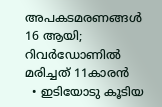അപകടമരണങ്ങള്‍ 16 ആയി; റിവര്‍ഡോണില്‍ മരിച്ചത് 11കാരന്‍
  • ഇടിയോടു കൂടിയ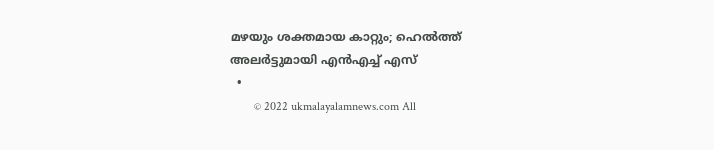മഴയും ശക്തമായ കാറ്റും; ഹെല്‍ത്ത് അലര്‍ട്ടുമായി എന്‍എച്ച് എസ്
  •
        © 2022 ukmalayalamnews.com All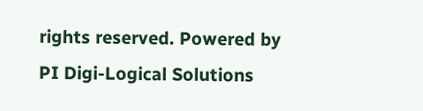rights reserved. Powered by PI Digi-Logical Solutions